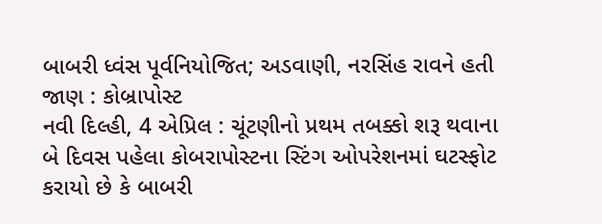બાબરી ધ્વંસ પૂર્વનિયોજિત; અડવાણી, નરસિંહ રાવને હતી જાણ : કોબ્રાપોસ્ટ
નવી દિલ્હી, 4 એપ્રિલ : ચૂંટણીનો પ્રથમ તબક્કો શરૂ થવાના બે દિવસ પહેલા કોબરાપોસ્ટના સ્ટિંગ ઓપરેશનમાં ઘટસ્ફોટ કરાયો છે કે બાબરી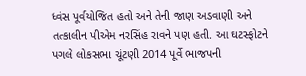ધ્વંસ પૂર્વયોજિત હતો અને તેની જાણ અડવાણી અને તત્કાલીન પીએમ નરસિંહ રાવને પણ હતી. આ ઘટસ્ફોટને પગલે લોકસભા ચૂંટણી 2014 પૂર્વે ભાજપની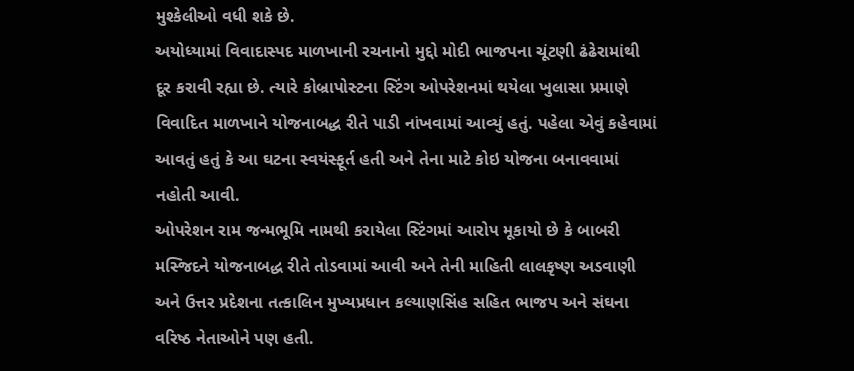મુશ્કેલીઓ વધી શકે છે.
અયોધ્યામાં વિવાદાસ્પદ માળખાની રચનાનો મુદ્દો મોદી ભાજપના ચૂંટણી ઢંઢેરામાંથી દૂર કરાવી રહ્યા છે. ત્યારે કોબ્રાપોસ્ટના સ્ટિંગ ઓપરેશનમાં થયેલા ખુલાસા પ્રમાણે વિવાદિત માળખાને યોજનાબદ્ધ રીતે પાડી નાંખવામાં આવ્યું હતું. પહેલા એવું કહેવામાં આવતું હતું કે આ ઘટના સ્વયંસ્ફૂર્ત હતી અને તેના માટે કોઇ યોજના બનાવવામાં નહોતી આવી.
ઓપરેશન રામ જન્મભૂમિ નામથી કરાયેલા સ્ટિંગમાં આરોપ મૂકાયો છે કે બાબરી મસ્જિદને યોજનાબદ્ધ રીતે તોડવામાં આવી અને તેની માહિતી લાલકૃષ્ણ અડવાણી અને ઉત્તર પ્રદેશના તત્કાલિન મુખ્યપ્રધાન કલ્યાણસિંહ સહિત ભાજપ અને સંઘના વરિષ્ઠ નેતાઓને પણ હતી.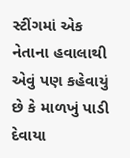સ્ટીંગમાં એક નેતાના હવાલાથી એવું પણ કહેવાયું છે કે માળખું પાડી દેવાયા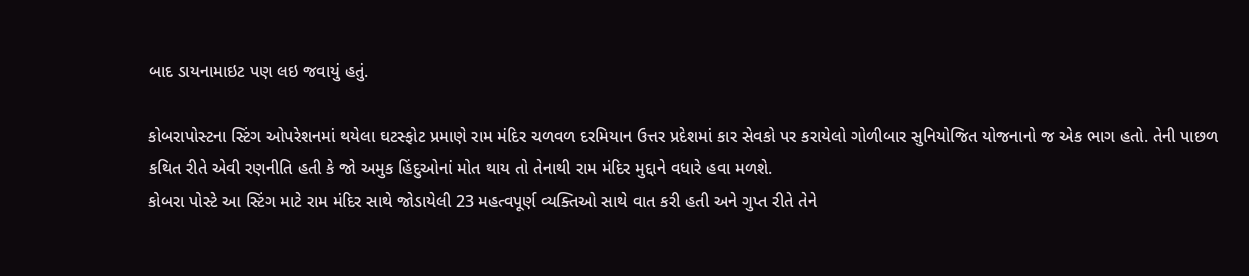બાદ ડાયનામાઇટ પણ લઇ જવાયું હતું.

કોબરાપોસ્ટના સ્ટિંગ ઓપરેશનમાં થયેલા ઘટસ્ફોટ પ્રમાણે રામ મંદિર ચળવળ દરમિયાન ઉત્તર પ્રદેશમાં કાર સેવકો પર કરાયેલો ગોળીબાર સુનિયોજિત યોજનાનો જ એક ભાગ હતો. તેની પાછળ કથિત રીતે એવી રણનીતિ હતી કે જો અમુક હિંદુઓનાં મોત થાય તો તેનાથી રામ મંદિર મુદ્દાને વધારે હવા મળશે.
કોબરા પોસ્ટે આ સ્ટિંગ માટે રામ મંદિર સાથે જોડાયેલી 23 મહત્વપૂર્ણ વ્યક્તિઓ સાથે વાત કરી હતી અને ગુપ્ત રીતે તેને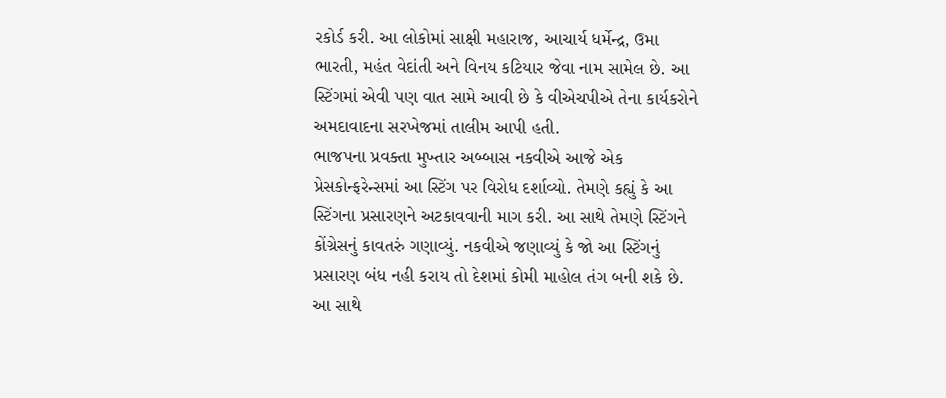રકોર્ડ કરી. આ લોકોમાં સાક્ષી મહારાજ, આચાર્ય ધર્મેન્દ્ર, ઉમા ભારતી, મહંત વેદાંતી અને વિનય કટિયાર જેવા નામ સામેલ છે. આ સ્ટિંગમાં એવી પણ વાત સામે આવી છે કે વીએચપીએ તેના કાર્યકરોને અમદાવાદના સરખેજમાં તાલીમ આપી હતી.
ભાજપના પ્રવક્તા મુખ્તાર અબ્બાસ નકવીએ આજે એક પ્રેસકોન્ફરેન્સમાં આ સ્ટિંગ પર વિરોધ દર્શાવ્યો. તેમણે કહ્યું કે આ સ્ટિંગના પ્રસારણને અટકાવવાની માગ કરી. આ સાથે તેમણે સ્ટિંગને કોંગ્રેસનું કાવતરું ગણાવ્યું. નકવીએ જણાવ્યું કે જો આ સ્ટિંગનું પ્રસારણ બંધ નહી કરાય તો દેશમાં કોમી માહોલ તંગ બની શકે છે. આ સાથે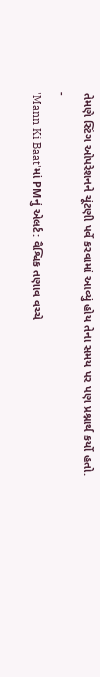તેમણે સ્ટિંગ ઓપરેશનને ચૂંટણી પર્વે કરવામાં આવ્યું હોય તેના સમય પર પણ પ્રશ્નાર્થ કર્યો હતો.
-
'Mann Ki Baat'માં PMનું એલર્ટ: વૈશ્વિક તણાવ વચ્ચે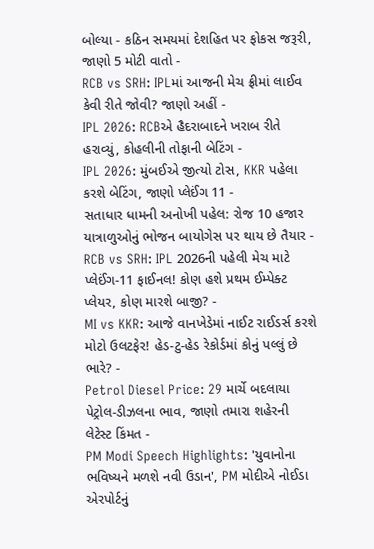બોલ્યા - કઠિન સમયમાં દેશહિત પર ફોકસ જરૂરી, જાણો 5 મોટી વાતો -
RCB vs SRH: IPLમાં આજની મેચ ફ્રીમાં લાઈવ કેવી રીતે જોવી? જાણો અહીં -
IPL 2026: RCBએ હૈદરાબાદને ખરાબ રીતે હરાવ્યું, કોહલીની તોફાની બેટિંગ -
IPL 2026: મુંબઈએ જીત્યો ટોસ, KKR પહેલા કરશે બેટિંગ, જાણો પ્લેઈંગ 11 -
સતાધાર ધામની અનોખી પહેલ: રોજ 10 હજાર યાત્રાળુઓનું ભોજન બાયોગેસ પર થાય છે તૈયાર -
RCB vs SRH: IPL 2026ની પહેલી મેચ માટે પ્લેઈંગ-11 ફાઈનલ! કોણ હશે પ્રથમ ઈમ્પેક્ટ પ્લેયર, કોણ મારશે બાજી? -
MI vs KKR: આજે વાનખેડેમાં નાઈટ રાઈડર્સ કરશે મોટો ઉલટફેર! હેડ-ટુ-હેડ રેકોર્ડમાં કોનું પલ્લું છે ભારે? -
Petrol Diesel Price: 29 માર્ચે બદલાયા પેટ્રોલ-ડીઝલના ભાવ, જાણો તમારા શહેરની લેટેસ્ટ કિંમત -
PM Modi Speech Highlights: 'યુવાનોના ભવિષ્યને મળશે નવી ઉડાન', PM મોદીએ નોઈડા એરપોર્ટનું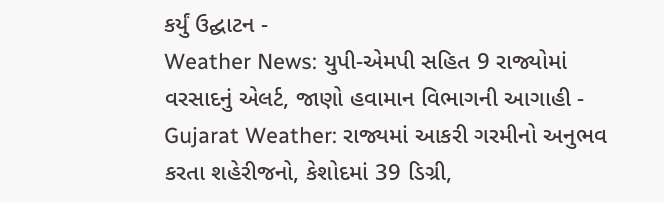કર્યું ઉદ્ઘાટન -
Weather News: યુપી-એમપી સહિત 9 રાજ્યોમાં વરસાદનું એલર્ટ, જાણો હવામાન વિભાગની આગાહી -
Gujarat Weather: રાજ્યમાં આકરી ગરમીનો અનુભવ કરતા શહેરીજનો, કેશોદમાં 39 ડિગ્રી,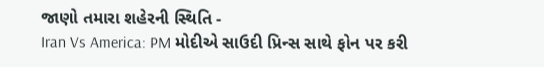જાણો તમારા શહેરની સ્થિતિ -
Iran Vs America: PM મોદીએ સાઉદી પ્રિન્સ સાથે ફોન પર કરી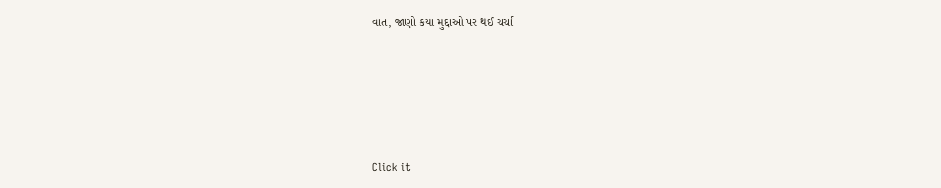વાત, જાણો કયા મુદ્દાઓ પર થઈ ચર્ચા







Click it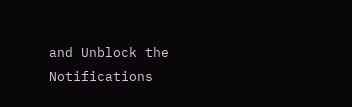and Unblock the Notifications